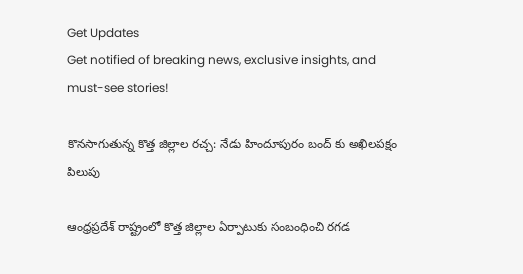Get Updates
Get notified of breaking news, exclusive insights, and must-see stories!

కొనసాగుతున్న కొత్త జిల్లాల రచ్చ: నేడు హిందూపురం బంద్ కు అఖిలపక్షం పిలుపు

ఆంధ్రప్రదేశ్ రాష్ట్రంలో కొత్త జిల్లాల ఏర్పాటుకు సంబంధించి రగడ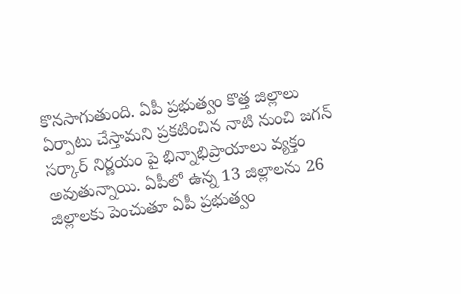కొనసాగుతుంది. ఏపీ ప్రభుత్వం కొత్త జిల్లాలు ఏర్పాటు చేస్తామని ప్రకటించిన నాటి నుంచి జగన్ సర్కార్ నిర్ణయం పై భిన్నాభిప్రాయాలు వ్యక్తం అవుతున్నాయి. ఏపీలో ఉన్న 13 జిల్లాలను 26 జిల్లాలకు పెంచుతూ ఏపీ ప్రభుత్వం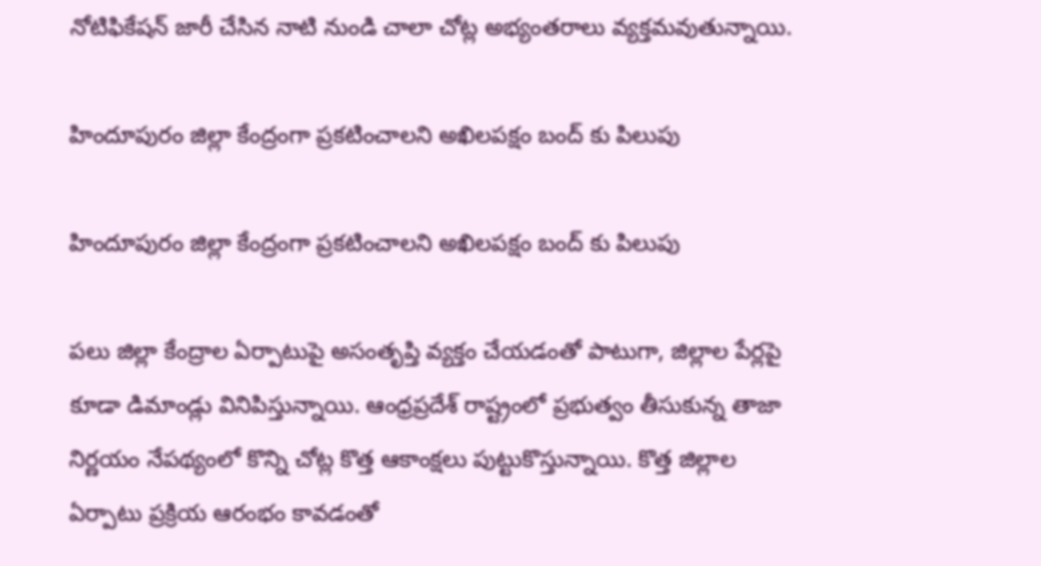నోటిఫికేషన్ జారీ చేసిన నాటి నుండి చాలా చోట్ల అభ్యంతరాలు వ్యక్తమవుతున్నాయి.

హిందూపురం జిల్లా కేంద్రంగా ప్రకటించాలని అఖిలపక్షం బంద్ కు పిలుపు

హిందూపురం జిల్లా కేంద్రంగా ప్రకటించాలని అఖిలపక్షం బంద్ కు పిలుపు

పలు జిల్లా కేంద్రాల ఏర్పాటుపై అసంతృప్తి వ్యక్తం చేయడంతో పాటుగా, జిల్లాల పేర్లపై కూడా డిమాండ్లు వినిపిస్తున్నాయి. ఆంధ్రప్రదేశ్ రాష్ట్రంలో ప్రభుత్వం తీసుకున్న తాజా నిర్ణయం నేపథ్యంలో కొన్ని చోట్ల కొత్త ఆకాంక్షలు పుట్టుకొస్తున్నాయి. కొత్త జిల్లాల ఏర్పాటు ప్రక్రియ ఆరంభం కావడంతో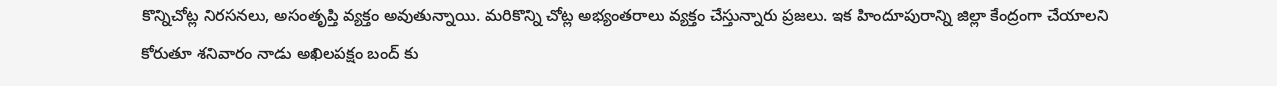కొన్నిచోట్ల నిరసనలు, అసంతృప్తి వ్యక్తం అవుతున్నాయి. మరికొన్ని చోట్ల అభ్యంతరాలు వ్యక్తం చేస్తున్నారు ప్రజలు. ఇక హిందూపురాన్ని జిల్లా కేంద్రంగా చేయాలని కోరుతూ శనివారం నాడు అఖిలపక్షం బంద్ కు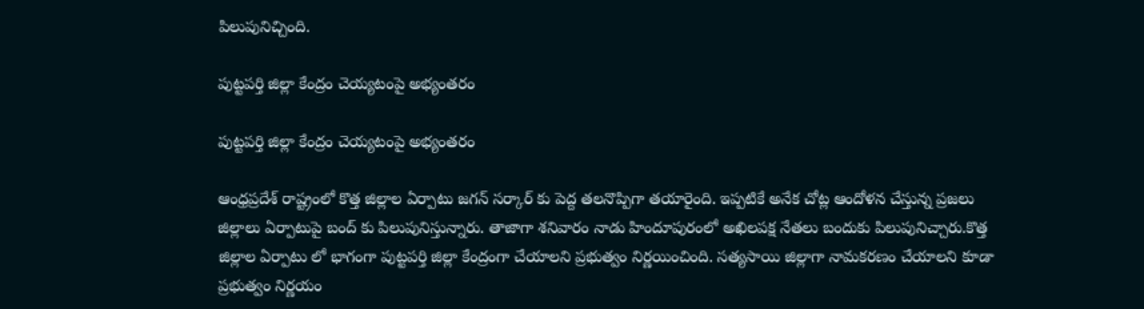పిలుపునిచ్చింది.

పుట్టపర్తి జిల్లా కేంద్రం చెయ్యటంపై అభ్యంతరం

పుట్టపర్తి జిల్లా కేంద్రం చెయ్యటంపై అభ్యంతరం

ఆంధ్రప్రదేశ్ రాష్ట్రంలో కొత్త జిల్లాల ఏర్పాటు జగన్ సర్కార్ కు పెద్ద తలనొప్పిగా తయారైంది. ఇప్పటికే అనేక చోట్ల ఆందోళన చేస్తున్న ప్రజలు జిల్లాలు ఏర్పాటుపై బంద్ కు పిలుపునిస్తున్నారు. తాజాగా శనివారం నాడు హిందూపురంలో అఖిలపక్ష నేతలు బందుకు పిలుపునిచ్చారు.కొత్త జిల్లాల ఏర్పాటు లో భాగంగా పుట్టపర్తి జిల్లా కేంద్రంగా చేయాలని ప్రభుత్వం నిర్ణయించింది. సత్యసాయి జిల్లాగా నామకరణం చేయాలని కూడా ప్రభుత్వం నిర్ణయం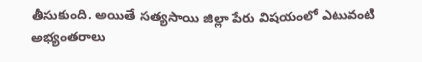తీసుకుంది. అయితే సత్యసాయి జిల్లా పేరు విషయంలో ఎటువంటి అభ్యంతరాలు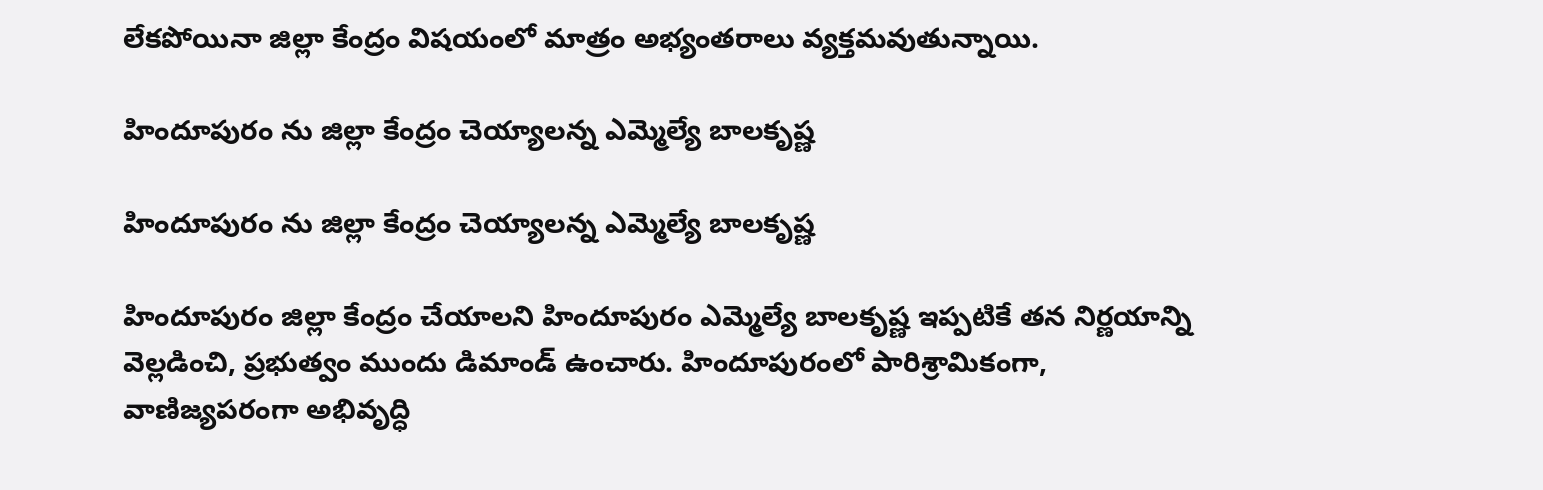లేకపోయినా జిల్లా కేంద్రం విషయంలో మాత్రం అభ్యంతరాలు వ్యక్తమవుతున్నాయి.

హిందూపురం ను జిల్లా కేంద్రం చెయ్యాలన్న ఎమ్మెల్యే బాలకృష్ణ

హిందూపురం ను జిల్లా కేంద్రం చెయ్యాలన్న ఎమ్మెల్యే బాలకృష్ణ

హిందూపురం జిల్లా కేంద్రం చేయాలని హిందూపురం ఎమ్మెల్యే బాలకృష్ణ ఇప్పటికే తన నిర్ణయాన్ని వెల్లడించి, ప్రభుత్వం ముందు డిమాండ్ ఉంచారు. హిందూపురంలో పారిశ్రామికంగా, వాణిజ్యపరంగా అభివృద్ధి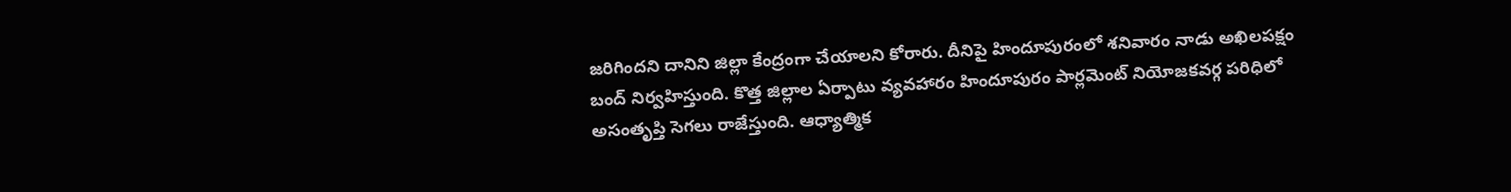జరిగిందని దానిని జిల్లా కేంద్రంగా చేయాలని కోరారు. దీనిపై హిందూపురంలో శనివారం నాడు అఖిలపక్షం బంద్ నిర్వహిస్తుంది. కొత్త జిల్లాల ఏర్పాటు వ్యవహారం హిందూపురం పార్లమెంట్ నియోజకవర్గ పరిధిలో అసంతృప్తి సెగలు రాజేస్తుంది. ఆధ్యాత్మిక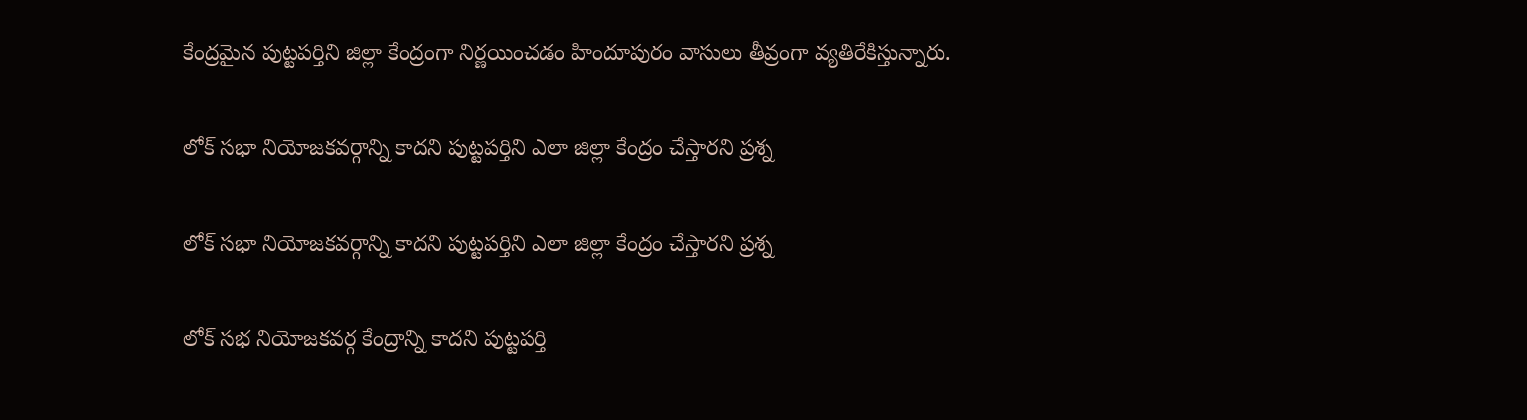కేంద్రమైన పుట్టపర్తిని జిల్లా కేంద్రంగా నిర్ణయించడం హిందూపురం వాసులు తీవ్రంగా వ్యతిరేకిస్తున్నారు.

లోక్ సభా నియోజకవర్గాన్ని కాదని పుట్టపర్తిని ఎలా జిల్లా కేంద్రం చేస్తారని ప్రశ్న

లోక్ సభా నియోజకవర్గాన్ని కాదని పుట్టపర్తిని ఎలా జిల్లా కేంద్రం చేస్తారని ప్రశ్న

లోక్ సభ నియోజకవర్గ కేంద్రాన్ని కాదని పుట్టపర్తి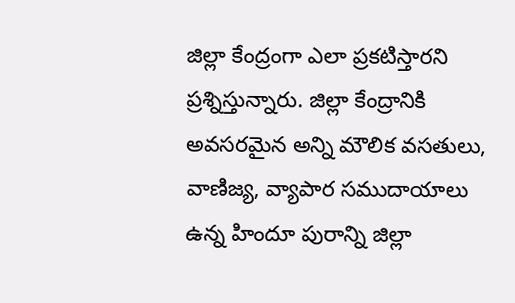జిల్లా కేంద్రంగా ఎలా ప్రకటిస్తారని ప్రశ్నిస్తున్నారు. జిల్లా కేంద్రానికి అవసరమైన అన్ని మౌలిక వసతులు, వాణిజ్య, వ్యాపార సముదాయాలు ఉన్న హిందూ పురాన్ని జిల్లా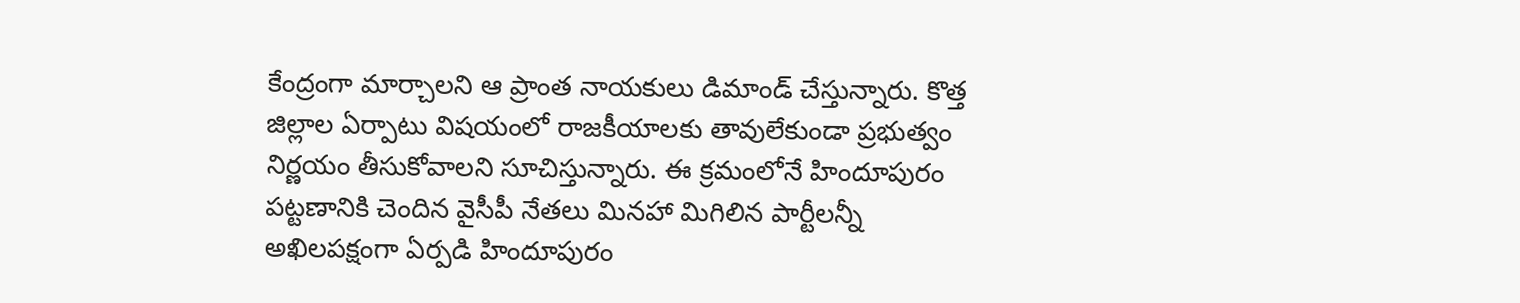కేంద్రంగా మార్చాలని ఆ ప్రాంత నాయకులు డిమాండ్ చేస్తున్నారు. కొత్త జిల్లాల ఏర్పాటు విషయంలో రాజకీయాలకు తావులేకుండా ప్రభుత్వం నిర్ణయం తీసుకోవాలని సూచిస్తున్నారు. ఈ క్రమంలోనే హిందూపురం పట్టణానికి చెందిన వైసీపీ నేతలు మినహా మిగిలిన పార్టీలన్నీ అఖిలపక్షంగా ఏర్పడి హిందూపురం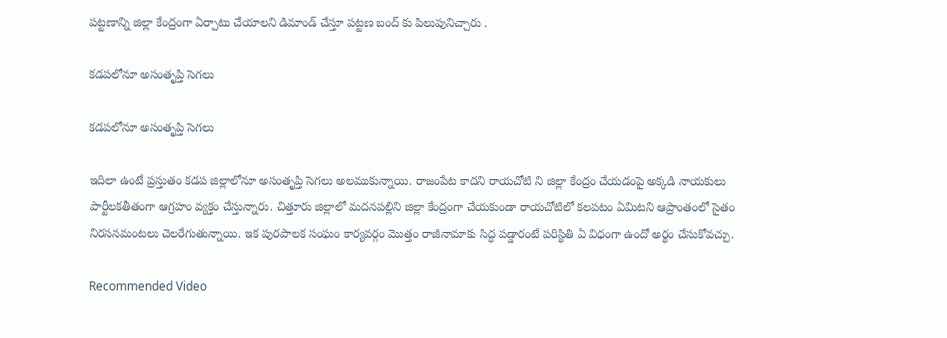పట్టణాన్ని జిల్లా కేంద్రంగా ఏర్పాటు చేయాలని డిమాండ్ చేస్తూ పట్టణ బంద్ కు పిలుపునిచ్చారు .

కడపలోనూ అసంతృప్తి సెగలు

కడపలోనూ అసంతృప్తి సెగలు

ఇదిలా ఉంటే ప్రస్తుతం కడప జిల్లాలోనూ అసంతృప్తి సెగలు అలముకున్నాయి. రాజంపేట కాదని రాయచోటి ని జిల్లా కేంద్రం చేయడంపై అక్కడి నాయకులు పార్టీలకతీతంగా ఆగ్రహం వ్యక్తం చేస్తున్నారు. చిత్తూరు జిల్లాలో మదనపల్లిని జిల్లా కేంద్రంగా చేయకుండా రాయచోటిలో కలపటం ఏమిటని ఆప్రాంతంలో సైతం నిరసనమంటలు చెలరేగుతున్నాయి. ఇక పురపాలక సంఘం కార్యవర్గం మొత్తం రాజీనామాకు సిద్ధ పడ్డారంటే పరిస్థితి ఏ విధంగా ఉందో అర్థం చేసుకోవచ్చు.

Recommended Video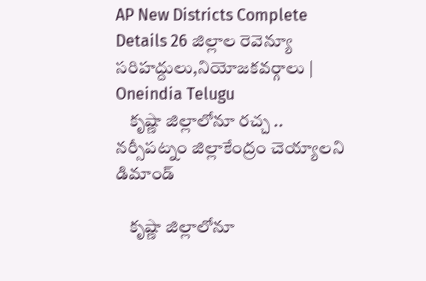AP New Districts Complete Details 26 జిల్లాల రెవెన్యూ సరిహద్దులు,నియోజకవర్గాలు | Oneindia Telugu
    కృష్ణా జిల్లాలోనూ రచ్చ .. నర్సీపట్నం జిల్లాకేంద్రం చెయ్యాలని డిమాండ్

    కృష్ణా జిల్లాలోనూ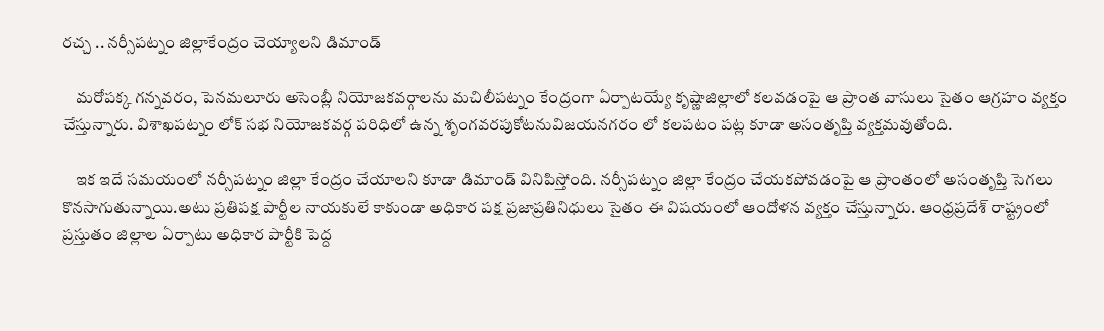రచ్చ .. నర్సీపట్నం జిల్లాకేంద్రం చెయ్యాలని డిమాండ్

    మరోపక్క గన్నవరం, పెనమలూరు అసెంబ్లీ నియోజకవర్గాలను మచిలీపట్నం కేంద్రంగా ఏర్పాటయ్యే కృష్ణాజిల్లాలో కలవడంపై ఆ ప్రాంత వాసులు సైతం ఆగ్రహం వ్యక్తం చేస్తున్నారు. విశాఖపట్నం లోక్ సభ నియోజకవర్గ పరిధిలో ఉన్న శృంగవరపుకోటనువిజయనగరం లో కలపటం పట్ల కూడా అసంతృప్తి వ్యక్తమవుతోంది.

    ఇక ఇదే సమయంలో నర్సీపట్నం జిల్లా కేంద్రం చేయాలని కూడా డిమాండ్ వినిపిస్తోంది. నర్సీపట్నం జిల్లా కేంద్రం చేయకపోవడంపై ఆ ప్రాంతంలో అసంతృప్తి సెగలు కొనసాగుతున్నాయి.అటు ప్రతిపక్ష పార్టీల నాయకులే కాకుండా అధికార పక్ష ప్రజాప్రతినిధులు సైతం ఈ విషయంలో ఆందోళన వ్యక్తం చేస్తున్నారు. ఆంధ్రప్రదేశ్ రాష్ట్రంలో ప్రస్తుతం జిల్లాల ఏర్పాటు అధికార పార్టీకి పెద్ద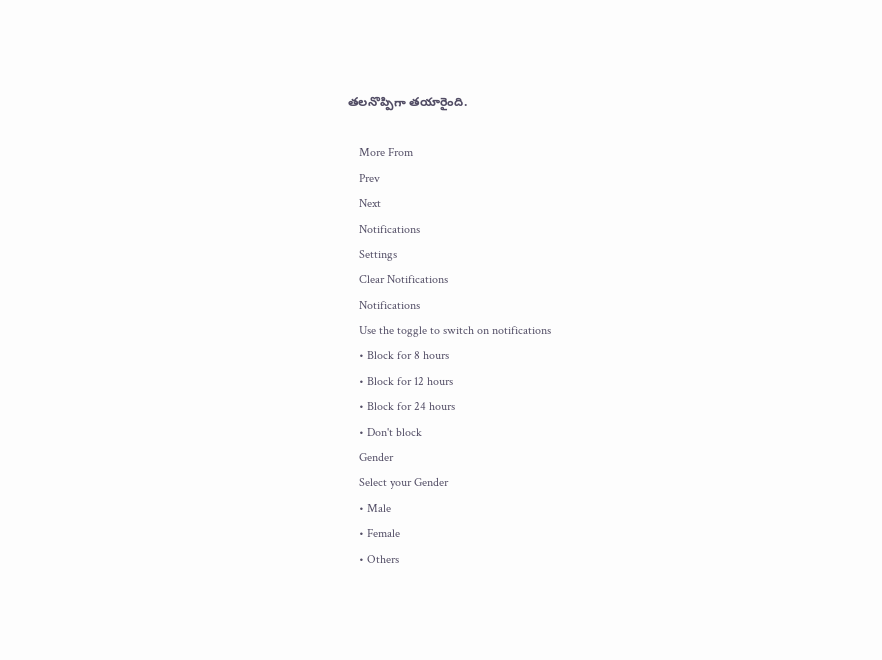తలనొప్పిగా తయారైంది.

    More From
    Prev
    Next
    Notifications
    Settings
    Clear Notifications
    Notifications
    Use the toggle to switch on notifications
    • Block for 8 hours
    • Block for 12 hours
    • Block for 24 hours
    • Don't block
    Gender
    Select your Gender
    • Male
    • Female
    • Others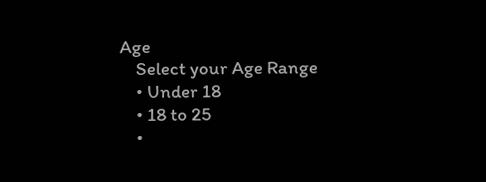Age
    Select your Age Range
    • Under 18
    • 18 to 25
    •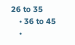26 to 35
    • 36 to 45
    •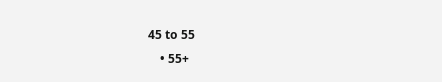45 to 55
    • 55+